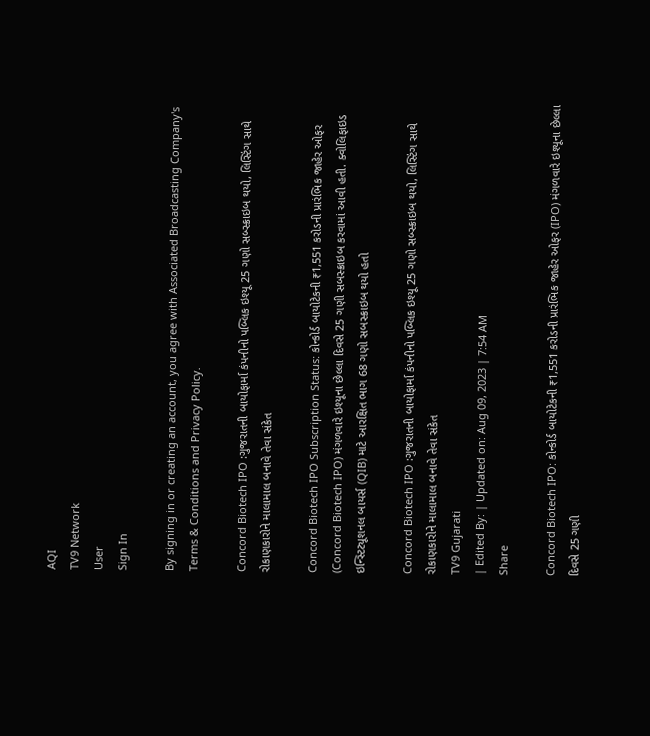AQI
TV9 Network
User
Sign In

By signing in or creating an account, you agree with Associated Broadcasting Company's Terms & Conditions and Privacy Policy.

Concord Biotech IPO :ગુજરાતની બાયોફાર્મા કંપનીનો પબ્લિક ઇશ્યૂ 25 ગણો સબ્સ્ક્રાઇબ થયો, લિસ્ટિંગ સાથે રોકાણકારોને માલામાલ બનાવે તેવા સંકેત

Concord Biotech IPO Subscription Status: કોન્કોર્ડ બાયોટેકની ₹1,551 કરોડની પ્રારંભિક જાહેર ઓફર (Concord Biotech IPO) મંગળવારે ઇશ્યૂના છેલ્લા દિવસે 25 ગણી સબસ્ક્રાઇબ કરવામાં આવી હતી. ક્વોલિફાઇડ ઇન્સ્ટિટ્યૂશનલ બાયર્સ (QIB) માટે આરક્ષિત ભાગ 68 ગણો સબસ્ક્રાઇબ થયો હતો

Concord Biotech IPO :ગુજરાતની બાયોફાર્મા કંપનીનો પબ્લિક ઇશ્યૂ 25 ગણો સબ્સ્ક્રાઇબ થયો, લિસ્ટિંગ સાથે રોકાણકારોને માલામાલ બનાવે તેવા સંકેત
TV9 Gujarati
| Edited By: | Updated on: Aug 09, 2023 | 7:54 AM
Share

Concord Biotech IPO: કોન્કોર્ડ બાયોટેકની ₹1,551 કરોડની પ્રારંભિક જાહેર ઓફર (IPO) મંગળવારે ઇશ્યૂના છેલ્લા દિવસે 25 ગણી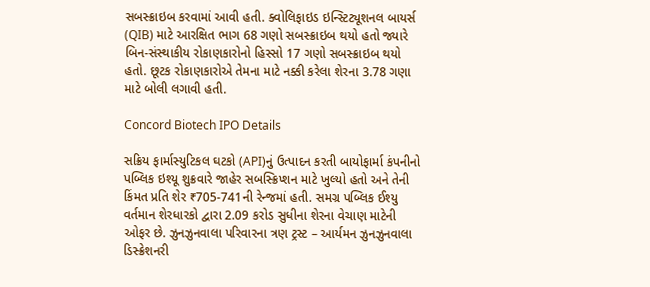સબસ્ક્રાઇબ કરવામાં આવી હતી. ક્વોલિફાઇડ ઇન્સ્ટિટ્યૂશનલ બાયર્સ (QIB) માટે આરક્ષિત ભાગ 68 ગણો સબસ્ક્રાઇબ થયો હતો જ્યારે બિન-સંસ્થાકીય રોકાણકારોનો હિસ્સો 17 ગણો સબસ્ક્રાઇબ થયો હતો. છૂટક રોકાણકારોએ તેમના માટે નક્કી કરેલા શેરના 3.78 ગણા માટે બોલી લગાવી હતી.

Concord Biotech IPO Details

સક્રિય ફાર્માસ્યુટિકલ ઘટકો (API)નું ઉત્પાદન કરતી બાયોફાર્મા કંપનીનો પબ્લિક ઇશ્યૂ શુક્રવારે જાહેર સબસ્ક્રિપ્શન માટે ખુલ્યો હતો અને તેની કિંમત પ્રતિ શેર ₹705-741ની રેન્જમાં હતી. સમગ્ર પબ્લિક ઈશ્યુ વર્તમાન શેરધારકો દ્વારા 2.09 કરોડ સુધીના શેરના વેચાણ માટેની ઓફર છે. ઝુનઝુનવાલા પરિવારના ત્રણ ટ્રસ્ટ – આર્યમન ઝુનઝુનવાલા ડિસ્ક્રેશનરી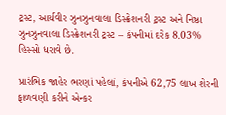ટ્રસ્ટ, આર્યવીર ઝુનઝુનવાલા ડિસ્ક્રેશનરી ટ્રસ્ટ અને નિષ્ઠા ઝુનઝુનવાલા ડિસ્ક્રેશનરી ટ્રસ્ટ – કંપનીમાં દરેક 8.03% હિસ્સો ધરાવે છે.

પ્રારંભિક જાહેર ભરણાં પહેલાં, કંપનીએ 62,75 લાખ શેરની ફાળવણી કરીને એન્કર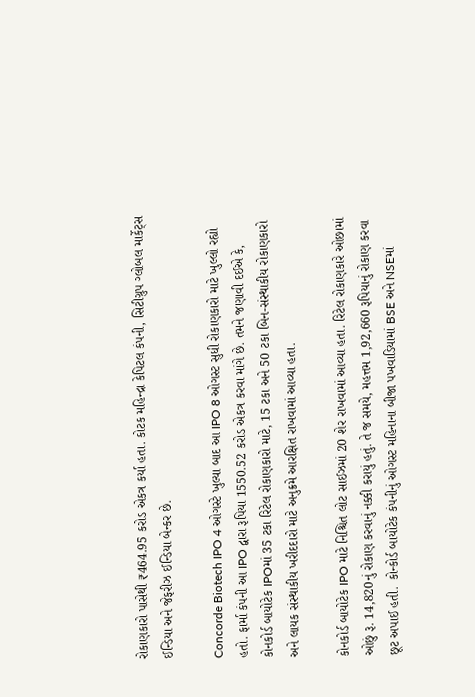રોકાણકારો પાસેથી ₹464.95 કરોડ એકત્ર કર્યા હતા. કોટક મહિન્દ્રા કેપિટલ કંપની, સિટીગ્રુપ ગ્લોબલ માર્કેટ્સ ઈન્ડિયા અને જેફરીઝ ઈન્ડિયા બેન્કર છે.

Concorde Biotech IPO 4 ઓગસ્ટે ખુલ્યા બાદ આ IPO 8 ઓગસ્ટ સુધી રોકાણકારો માટે ખુલ્લો રહ્યો હતો. ફાર્મા કંપની આ IPO દ્વારા રૂપિયા 1550.52 કરોડ એકત્ર કરવા માંગે છે. તમને જણાવી દઈએ કે, કોનકોર્ડ બાયોટેક IPOમાં 35 ટકા રિટેલ રોકાણકારો માટે, 15 ટકા અને 50 ટકા બિન-સંસ્થાકીય રોકાણકારો અને લાયક સંસ્થાકીય ખરીદદારો માટે અનુક્રમે આરક્ષિત રાખવામાં આવ્યા હતા.

કોનકોર્ડ બાયોટેક IPO માટે નિશ્ચિત લોટ સાઈઝમાં 20 શેર રાખવામાં આવ્યા હતા. રિટેલ રોકાણકારે ઓછામાં ઓછું રૂ. 14,820નું રોકાણ કરવાનું નક્કી કરાયું હતું. તે જ સમયે, મહત્તમ 1,92,660 રૂપિયાનું રોકાણ કરવા છૂટ અપાઈ હતી.  કોન્કોર્ડ બાયોટેક કંપનીનું ઓગસ્ટ મહિનાના બીજા પખવાડિયામાં BSE અને NSEમાં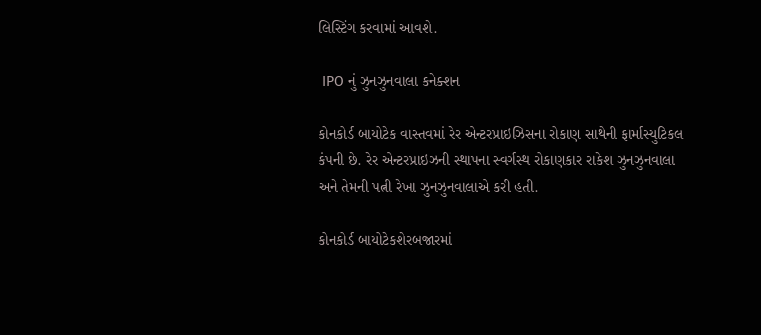લિસ્ટિંગ કરવામાં આવશે.

 IPO નું ઝુનઝુનવાલા કનેક્શન

કોનકોર્ડ બાયોટેક વાસ્તવમાં રેર એન્ટરપ્રાઇઝિસના રોકાણ સાથેની ફાર્માસ્યુટિકલ કંપની છે. રેર એન્ટરપ્રાઇઝની સ્થાપના સ્વર્ગસ્થ રોકાણકાર રાકેશ ઝુનઝુનવાલા અને તેમની પત્ની રેખા ઝુનઝુનવાલાએ કરી હતી.

કોનકોર્ડ બાયોટેકશેરબજારમાં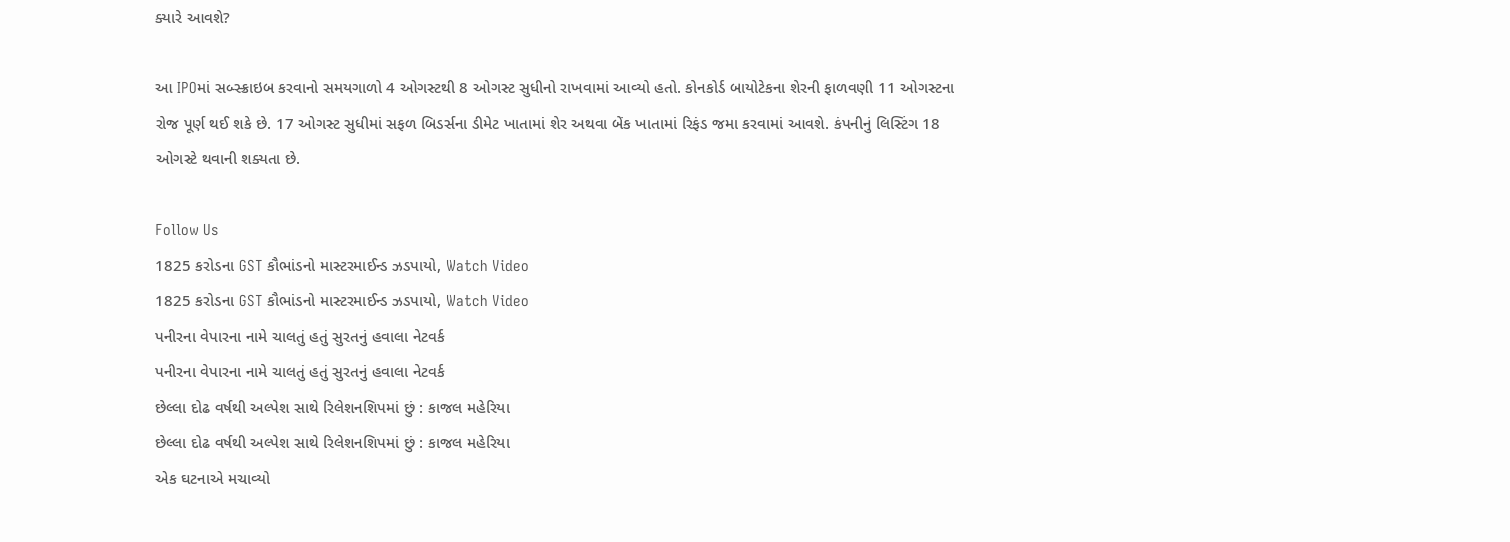ક્યારે આવશે?

આ IPOમાં સબ્સ્ક્રાઇબ કરવાનો સમયગાળો 4 ઓગસ્ટથી 8 ઓગસ્ટ સુધીનો રાખવામાં આવ્યો હતો. કોનકોર્ડ બાયોટેકના શેરની ફાળવણી 11 ઓગસ્ટના રોજ પૂર્ણ થઈ શકે છે. 17 ઓગસ્ટ સુધીમાં સફળ બિડર્સના ડીમેટ ખાતામાં શેર અથવા બેંક ખાતામાં રિફંડ જમા કરવામાં આવશે. કંપનીનું લિસ્ટિંગ 18 ઓગસ્ટે થવાની શક્યતા છે.

Follow Us
1825 કરોડના GST કૌભાંડનો માસ્ટરમાઈન્ડ ઝડપાયો, Watch Video
1825 કરોડના GST કૌભાંડનો માસ્ટરમાઈન્ડ ઝડપાયો, Watch Video
પનીરના વેપારના નામે ચાલતું હતું સુરતનું હવાલા નેટવર્ક
પનીરના વેપારના નામે ચાલતું હતું સુરતનું હવાલા નેટવર્ક
છેલ્લા દોઢ વર્ષથી અલ્પેશ સાથે રિલેશનશિપમાં છું : કાજલ મહેરિયા
છેલ્લા દોઢ વર્ષથી અલ્પેશ સાથે રિલેશનશિપમાં છું : કાજલ મહેરિયા
એક ઘટનાએ મચાવ્યો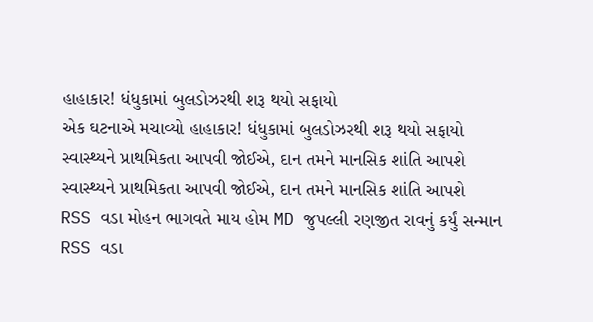હાહાકાર! ધંધુકામાં બુલડોઝરથી શરૂ થયો સફાયો
એક ઘટનાએ મચાવ્યો હાહાકાર! ધંધુકામાં બુલડોઝરથી શરૂ થયો સફાયો
સ્વાસ્થ્યને પ્રાથમિકતા આપવી જોઈએ, દાન તમને માનસિક શાંતિ આપશે
સ્વાસ્થ્યને પ્રાથમિકતા આપવી જોઈએ, દાન તમને માનસિક શાંતિ આપશે
RSS વડા મોહન ભાગવતે માય હોમ MD જુપલ્લી રણજીત રાવનું કર્યું સન્માન
RSS વડા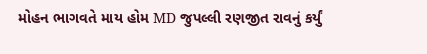મોહન ભાગવતે માય હોમ MD જુપલ્લી રણજીત રાવનું કર્યું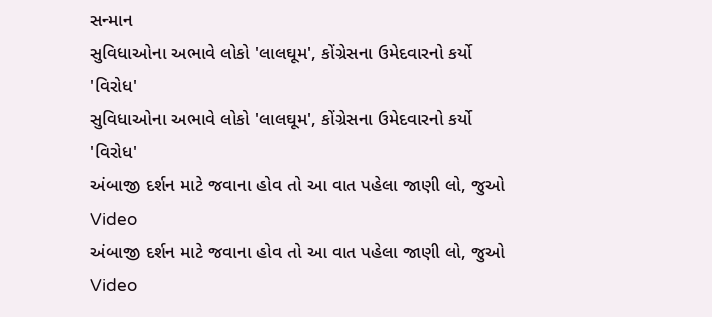સન્માન
સુવિધાઓના અભાવે લોકો 'લાલઘૂમ', કોંગ્રેસના ઉમેદવારનો કર્યો 'વિરોધ'
સુવિધાઓના અભાવે લોકો 'લાલઘૂમ', કોંગ્રેસના ઉમેદવારનો કર્યો 'વિરોધ'
અંબાજી દર્શન માટે જવાના હોવ તો આ વાત પહેલા જાણી લો, જુઓ Video
અંબાજી દર્શન માટે જવાના હોવ તો આ વાત પહેલા જાણી લો, જુઓ Video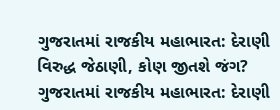ગુજરાતમાં રાજકીય મહાભારત: દેરાણી વિરુદ્ધ જેઠાણી, કોણ જીતશે જંગ?
ગુજરાતમાં રાજકીય મહાભારત: દેરાણી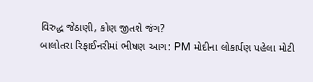વિરુદ્ધ જેઠાણી, કોણ જીતશે જંગ?
બાલોતરા રિફાઈનરીમાં ભીષણ આગ: PM મોદીના લોકાર્પણ પહેલા મોટી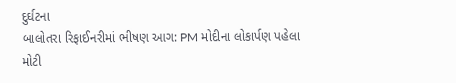દુર્ઘટના
બાલોતરા રિફાઈનરીમાં ભીષણ આગ: PM મોદીના લોકાર્પણ પહેલા મોટી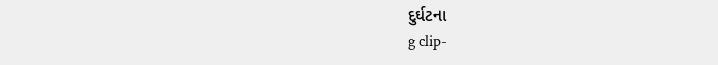દુર્ઘટના
g clip-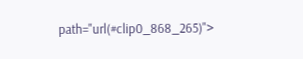path="url(#clip0_868_265)">